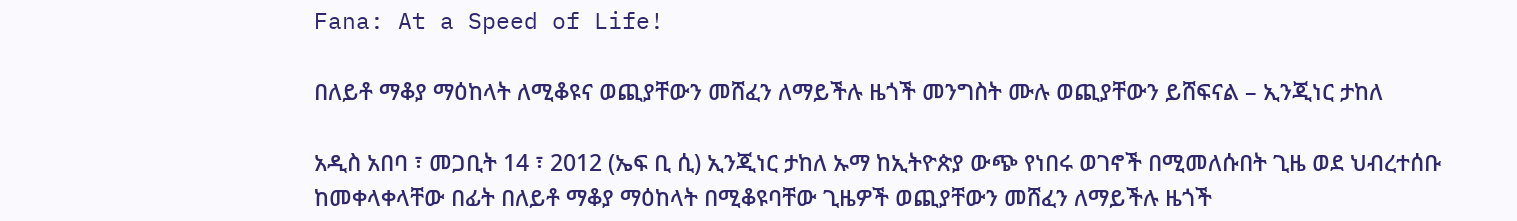Fana: At a Speed of Life!

በለይቶ ማቆያ ማዕከላት ለሚቆዩና ወጪያቸውን መሸፈን ለማይችሉ ዜጎች መንግስት ሙሉ ወጪያቸውን ይሸፍናል – ኢንጂነር ታከለ

አዲስ አበባ ፣ መጋቢት 14 ፣ 2012 (ኤፍ ቢ ሲ) ኢንጂነር ታከለ ኡማ ከኢትዮጵያ ውጭ የነበሩ ወገኖች በሚመለሱበት ጊዜ ወደ ህብረተሰቡ ከመቀላቀላቸው በፊት በለይቶ ማቆያ ማዕከላት በሚቆዩባቸው ጊዜዎች ወጪያቸውን መሸፈን ለማይችሉ ዜጎች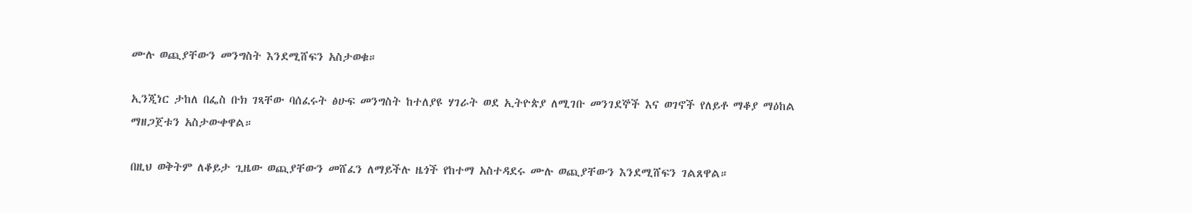ሙሉ ወጪያቸውን መንግስት እንደሚሸፍን አስታወቁ።

ኢንጂነር ታከለ በፌስ ቡክ ገጻቸው ባሰፈሩት ፅሁፍ መንግስት ከተለያዩ ሃገራት ወደ ኢትዮጵያ ለሚገቡ መንገደኞች እና ወገኖች የለይቶ ማቆያ ማዕከል ማዘጋጀቱን አስታውቀዋል።

በዚህ ወቅትም ለቆይታ ጊዜው ወጪያቸውን መሸፈን ለማይችሉ ዜጎች የከተማ አስተዳደሩ ሙሉ ወጪያቸውን እንደሚሸፍን ገልጸዋል።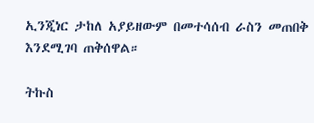ኢንጂነር ታከለ አያይዘውም በመተሳሰብ ራስን መጠበቅ እንደሚገባ ጠቅሰዋል።

ትኩስ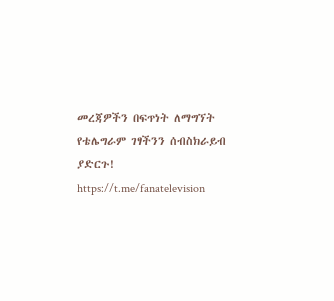መረጃዎችን በፍጥነት ለማግኘት የቴሌግራም ገፃችንን ሰብስክራይብ ያድርጉ!
https://t.me/fanatelevision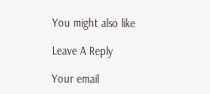You might also like

Leave A Reply

Your email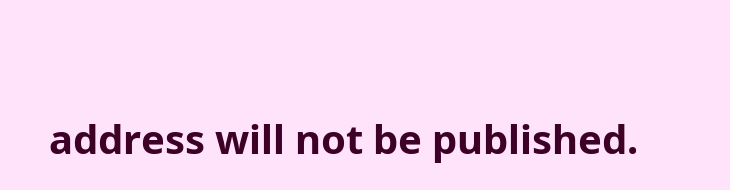address will not be published.